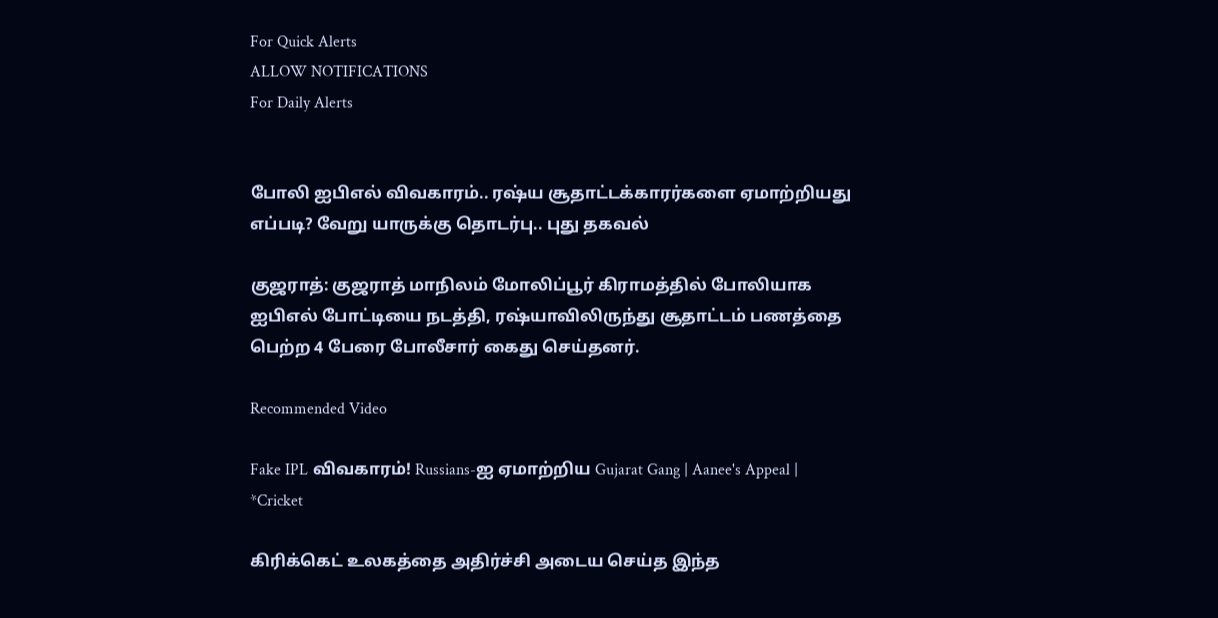For Quick Alerts
ALLOW NOTIFICATIONS
For Daily Alerts


போலி ஐபிஎல் விவகாரம்.. ரஷ்ய சூதாட்டக்காரர்களை ஏமாற்றியது எப்படி? வேறு யாருக்கு தொடர்பு.. புது தகவல்

குஜராத்: குஜராத் மாநிலம் மோலிப்பூர் கிராமத்தில் போலியாக ஐபிஎல் போட்டியை நடத்தி, ரஷ்யாவிலிருந்து சூதாட்டம் பணத்தை பெற்ற 4 பேரை போலீசார் கைது செய்தனர்.

Recommended Video

Fake IPL விவகாரம்! Russians-ஐ ஏமாற்றிய Gujarat Gang | Aanee's Appeal | *Cricket

கிரிக்கெட் உலகத்தை அதிர்ச்சி அடைய செய்த இந்த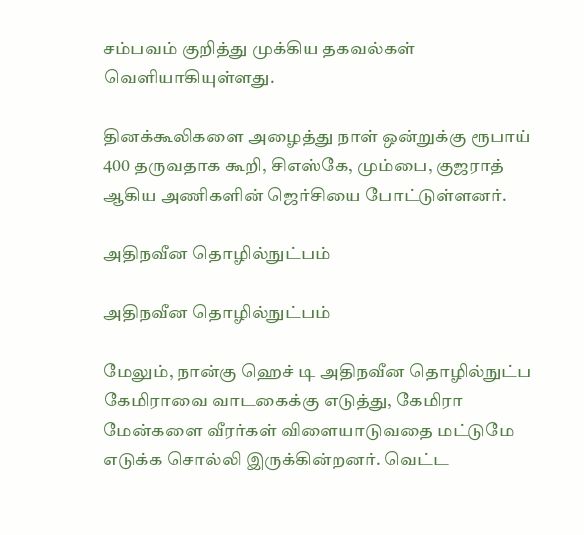சம்பவம் குறித்து முக்கிய தகவல்கள் வெளியாகியுள்ளது.

தினக்கூலிகளை அழைத்து நாள் ஒன்றுக்கு ரூபாய் 400 தருவதாக கூறி, சிஎஸ்கே, மும்பை, குஜராத் ஆகிய அணிகளின் ஜெர்சியை போட்டுள்ளனர்.

அதிநவீன தொழில்நுட்பம்

அதிநவீன தொழில்நுட்பம்

மேலும், நான்கு ஹெச் டி அதிநவீன தொழில்நுட்ப கேமிராவை வாடகைக்கு எடுத்து, கேமிரா மேன்களை வீரர்கள் விளையாடுவதை மட்டுமே எடுக்க சொல்லி இருக்கின்றனர். வெட்ட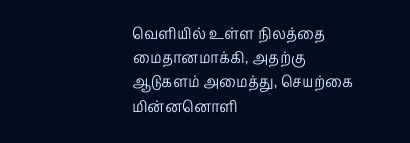வெளியில் உள்ள நிலத்தை மைதானமாக்கி, அதற்கு ஆடுகளம் அமைத்து, செயற்கை மின்னனொளி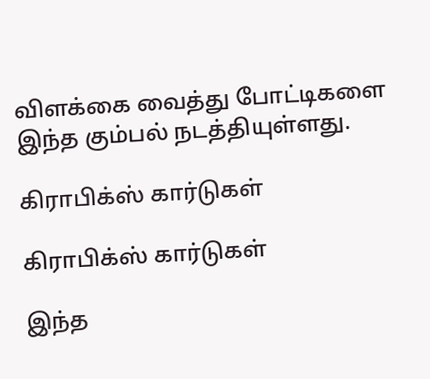விளக்கை வைத்து போட்டிகளை இந்த கும்பல் நடத்தியுள்ளது.

கிராபிக்ஸ் கார்டுகள்

கிராபிக்ஸ் கார்டுகள்

இந்த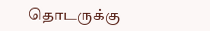தொடருக்கு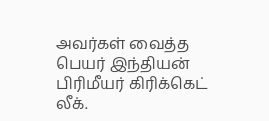அவர்கள் வைத்த பெயர் இந்தியன் பிரிமீயர் கிரிக்கெட் லீக்.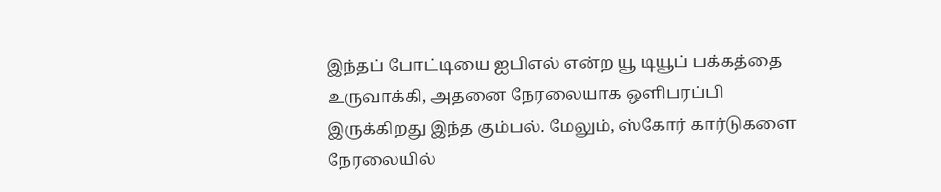இந்தப் போட்டியை ஐபிஎல் என்ற யூ டியூப் பக்கத்தை உருவாக்கி, அதனை நேரலையாக ஒளிபரப்பி இருக்கிறது இந்த கும்பல். மேலும், ஸ்கோர் கார்டுகளை நேரலையில்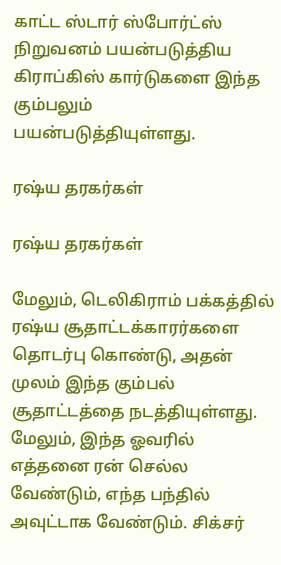காட்ட ஸ்டார் ஸ்போர்ட்ஸ் நிறுவனம் பயன்படுத்திய கிராப்கிஸ் கார்டுகளை இந்த கும்பலும் பயன்படுத்தியுள்ளது.

ரஷ்ய தரகர்கள்

ரஷ்ய தரகர்கள்

மேலும், டெலிகிராம் பக்கத்தில் ரஷ்ய சூதாட்டக்காரர்களை தொடர்பு கொண்டு, அதன் முலம் இந்த கும்பல் சூதாட்டத்தை நடத்தியுள்ளது. மேலும், இந்த ஓவரில் எத்தனை ரன் செல்ல வேண்டும், எந்த பந்தில் அவுட்டாக வேண்டும். சிக்சர்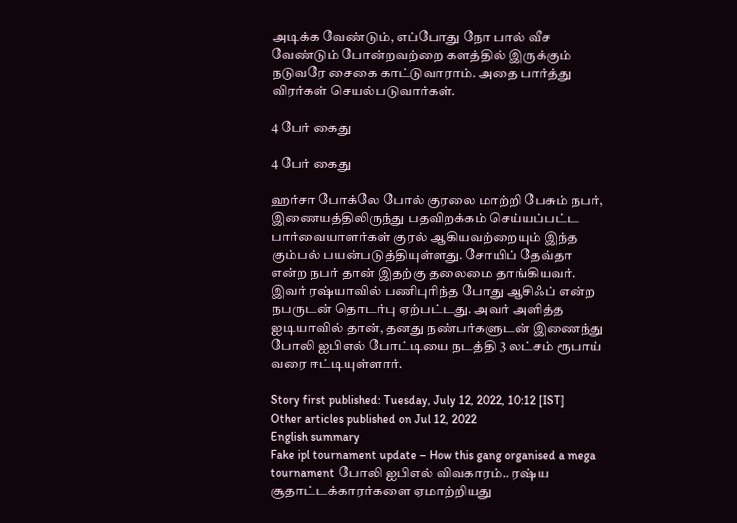அடிக்க வேண்டும், எப்போது நோ பால் வீச வேண்டும் போன்றவற்றை களத்தில் இருக்கும் நடுவரே சைகை காட்டுவாராம். அதை பார்த்து விரர்கள் செயல்படுவார்கள்.

4 பேர் கைது

4 பேர் கைது

ஹர்சா போக்லே போல் குரலை மாற்றி பேசும் நபர், இணையத்திலிருந்து பதவிறக்கம் செய்யப்பட்ட பார்வையாளர்கள் குரல் ஆகியவற்றையும் இந்த கும்பல் பயன்படுத்தியுள்ளது. சோயிப் தேவ்தா என்ற நபர் தான் இதற்கு தலைமை தாங்கியவர். இவர் ரஷ்யாவில் பணிபுரிந்த போது ஆசிஃப் என்ற நபருடன் தொடர்பு ஏற்பட்டது. அவர் அளித்த ஐடியாவில் தான், தனது நண்பர்களுடன் இணைந்து போலி ஐபிஎல் போட்டியை நடத்தி 3 லட்சம் ரூபாய் வரை ஈட்டியுள்ளார்.

Story first published: Tuesday, July 12, 2022, 10:12 [IST]
Other articles published on Jul 12, 2022
English summary
Fake ipl tournament update – How this gang organised a mega tournament போலி ஐபிஎல் விவகாரம்.. ரஷ்ய சூதாட்டக்காரர்களை ஏமாற்றியது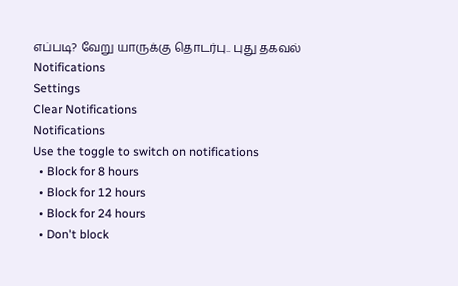எப்படி? வேறு யாருக்கு தொடர்பு.. புது தகவல்
Notifications
Settings
Clear Notifications
Notifications
Use the toggle to switch on notifications
  • Block for 8 hours
  • Block for 12 hours
  • Block for 24 hours
  • Don't block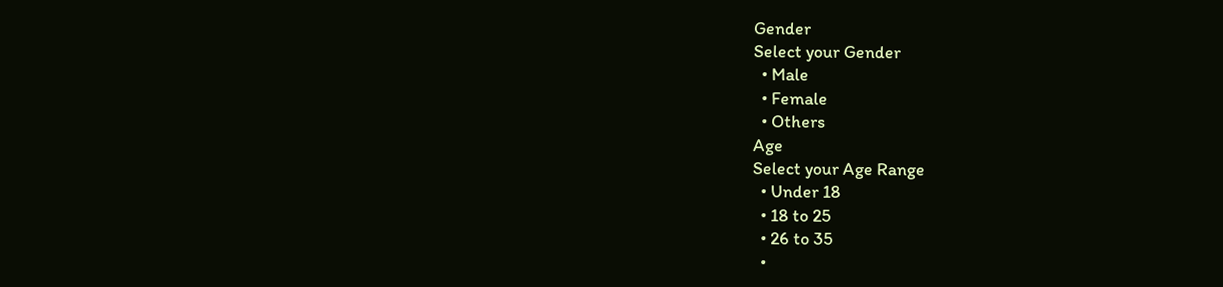Gender
Select your Gender
  • Male
  • Female
  • Others
Age
Select your Age Range
  • Under 18
  • 18 to 25
  • 26 to 35
  •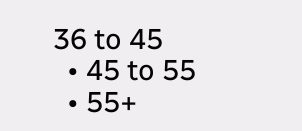36 to 45
  • 45 to 55
  • 55+